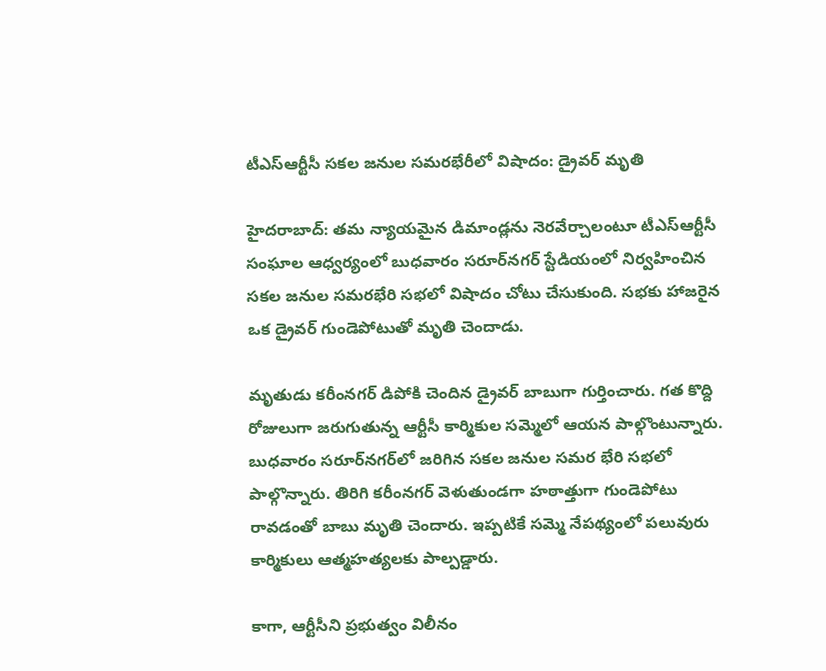టీఎస్ఆర్టీసీ సకల జనుల సమరభేరీలో విషాదం: డ్రైవర్ మృతి

హైదరాబాద్: తమ న్యాయమైన డిమాండ్లను నెరవేర్చాలంటూ టీఎస్ఆర్టీసీ సంఘాల ఆధ్వర్యంలో బుధవారం సరూర్‌నగర్ స్టేడియంలో నిర్వహించిన సకల జనుల సమరభేరి సభలో విషాదం చోటు చేసుకుంది. సభకు హాజరైన ఒక డ్రైవర్ గుండెపోటుతో మృతి చెందాడు.

మృతుడు కరీంనగర్ డిపోకి చెందిన డ్రైవర్ బాబుగా గుర్తించారు. గత కొద్ది రోజులుగా జరుగుతున్న ఆర్టీసీ కార్మికుల సమ్మెలో ఆయన పాల్గొంటున్నారు. బుధవారం సరూర్‌నగర్‌లో జరిగిన సకల జనుల సమర భేరి సభలో పాల్గొన్నారు. తిరిగి కరీంనగర్ వెళుతుండగా హఠాత్తుగా గుండెపోటు రావడంతో బాబు మృతి చెందారు. ఇప్పటికే సమ్మె నేపథ్యంలో పలువురు కార్మికులు ఆత్మహత్యలకు పాల్పడ్డారు.

కాగా, ఆర్టీసీని ప్రభుత్వం విలీనం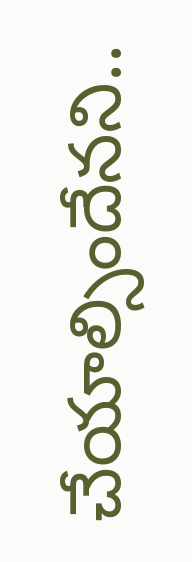చేయాల్సిందేనని..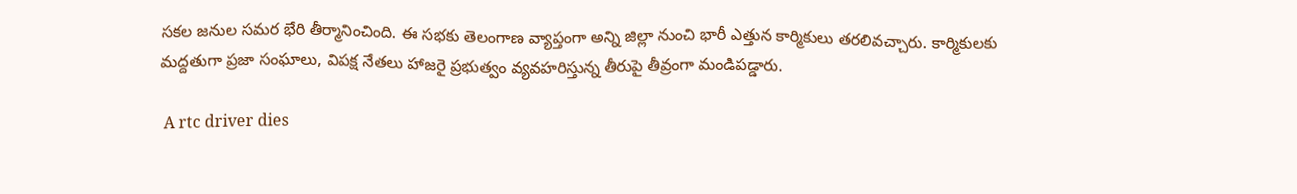సకల జనుల సమర భేరి తీర్మానించింది. ఈ సభకు తెలంగాణ వ్యాప్తంగా అన్ని జిల్లా నుంచి భారీ ఎత్తున కార్మికులు తరలివచ్చారు. కార్మికులకు మద్దతుగా ప్రజా సంఘాలు, విపక్ష నేతలు హాజరై ప్రభుత్వం వ్యవహరిస్తున్న తీరుపై తీవ్రంగా మండిపడ్డారు.

 A rtc driver dies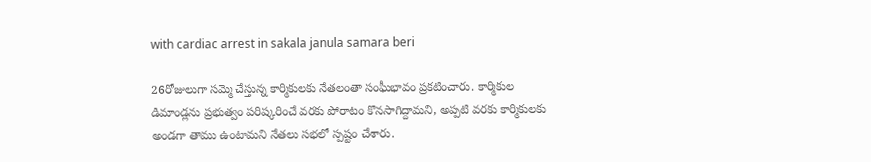with cardiac arrest in sakala janula samara beri

26రోజులుగా సమ్మె చేస్తున్న కార్మికులకు నేతలంతా సంఘీభావం ప్రకటించారు. కార్మికుల డిమాండ్లను ప్రభుత్వం పరిష్కరించే వరకు పోరాటం కొనసాగిద్దామని, అప్పటి వరకు కార్మికులకు అండగా తాము ఉంటామని నేతలు సభలో స్పష్టం చేశారు.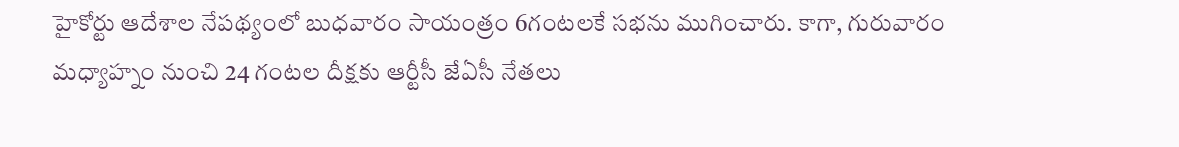హైకోర్టు ఆదేశాల నేపథ్యంలో బుధవారం సాయంత్రం 6గంటలకే సభను ముగించారు. కాగా, గురువారం మధ్యాహ్నం నుంచి 24 గంటల దీక్షకు ఆర్టీసీ జేఏసీ నేతలు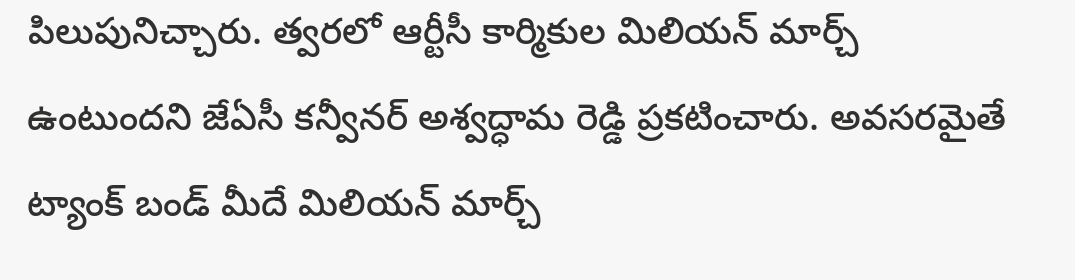పిలుపునిచ్చారు. త్వరలో ఆర్టీసీ కార్మికుల మిలియన్ మార్చ్ ఉంటుందని జేఏసీ కన్వీనర్ అశ్వద్ధామ రెడ్డి ప్రకటించారు. అవసరమైతే ట్యాంక్ బండ్ మీదే మిలియన్ మార్చ్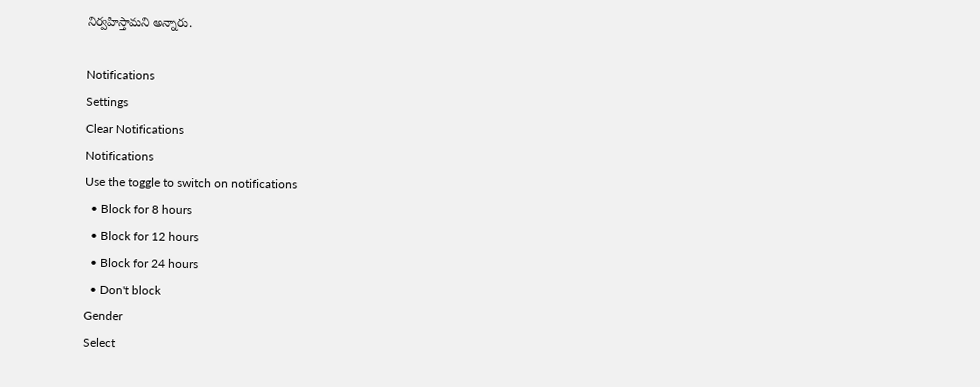నిర్వహిస్తామని అన్నారు.

Notifications
Settings
Clear Notifications
Notifications
Use the toggle to switch on notifications
  • Block for 8 hours
  • Block for 12 hours
  • Block for 24 hours
  • Don't block
Gender
Select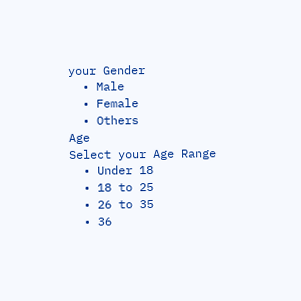your Gender
  • Male
  • Female
  • Others
Age
Select your Age Range
  • Under 18
  • 18 to 25
  • 26 to 35
  • 36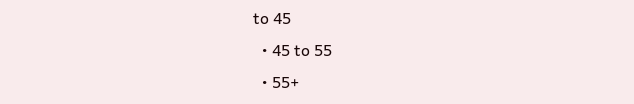to 45
  • 45 to 55
  • 55+